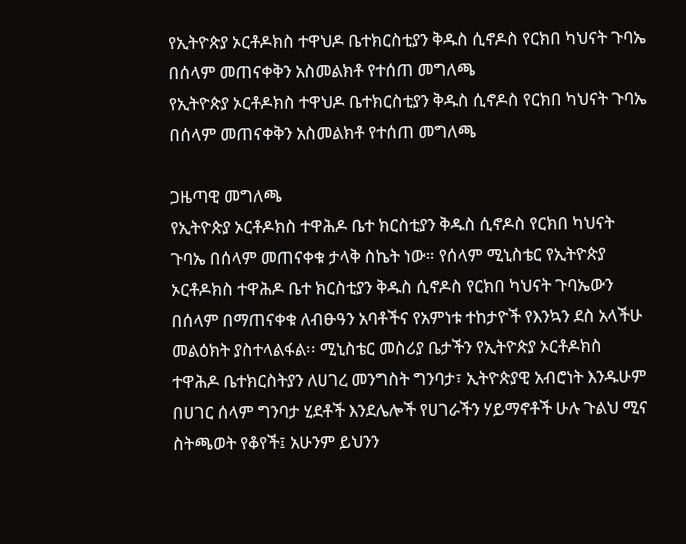የኢትዮጵያ ኦርቶዶክስ ተዋህዶ ቤተክርስቲያን ቅዱስ ሲኖዶስ የርክበ ካህናት ጉባኤ በሰላም መጠናቀቅን አስመልክቶ የተሰጠ መግለጫ
የኢትዮጵያ ኦርቶዶክስ ተዋህዶ ቤተክርስቲያን ቅዱስ ሲኖዶስ የርክበ ካህናት ጉባኤ በሰላም መጠናቀቅን አስመልክቶ የተሰጠ መግለጫ

ጋዜጣዊ መግለጫ
የኢትዮጵያ ኦርቶዶክስ ተዋሕዶ ቤተ ክርስቲያን ቅዱስ ሲኖዶስ የርክበ ካህናት ጉባኤ በሰላም መጠናቀቁ ታላቅ ስኬት ነው። የሰላም ሚኒስቴር የኢትዮጵያ ኦርቶዶክስ ተዋሕዶ ቤተ ክርስቲያን ቅዱስ ሲኖዶስ የርክበ ካህናት ጉባኤውን በሰላም በማጠናቀቁ ለብፁዓን አባቶችና የአምነቱ ተከታዮች የእንኳን ደስ አላችሁ መልዕክት ያስተላልፋል፡፡ ሚኒስቴር መስሪያ ቤታችን የኢትዮጵያ ኦርቶዶክስ ተዋሕዶ ቤተክርስትያን ለሀገረ መንግስት ግንባታ፣ ኢትዮጵያዊ አብሮነት እንዱሁም በሀገር ሰላም ግንባታ ሂደቶች እንደሌሎች የሀገራችን ሃይማኖቶች ሁሉ ጉልህ ሚና ስትጫወት የቆየች፤ አሁንም ይህንን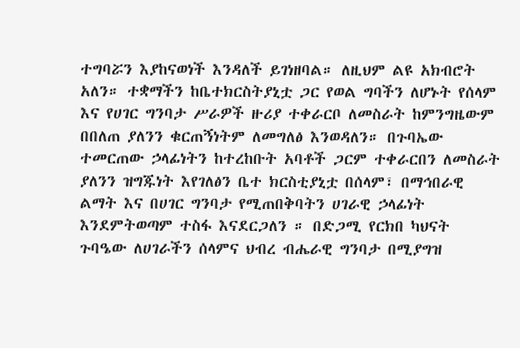ተግባሯን እያከናወነች እንዳለች ይገነዘባል። ለዚህም ልዩ አክብሮት አለን። ተቋማችን ከቤተክርስትያኒቷ ጋር የወል ግባችን ለሆኑት የሰላም እና የሀገር ግንባታ ሥራዎች ዙሪያ ተቀራርቦ ለመስራት ከምንግዜውም በበለጠ ያለንን ቁርጠኝነትም ለመግለፅ እንወዳለን። በጉባኤው ተመርጠው ኃላፊነትን ከተረከቡት አባቶች ጋርም ተቀራርበን ለመስራት ያለንን ዝግጁነት እየገለፅን ቤተ ክርስቲያኒቷ በሰላም፣ በማኅበራዊ ልማት እና በሀገር ግንባታ የሚጠበቅባትን ሀገራዊ ኃላፊነት እንደምትወጣም ተስፋ እናደርጋለን ። በድጋሚ የርክበ ካህናት ጉባዔው ለሀገራችን ሰላምና ህብረ ብሔራዊ ግንባታ በሚያግዝ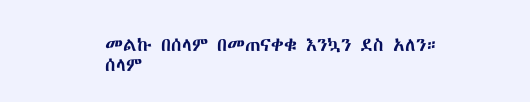መልኩ በሰላም በመጠናቀቁ እንኳን ደስ አለን።
ሰላም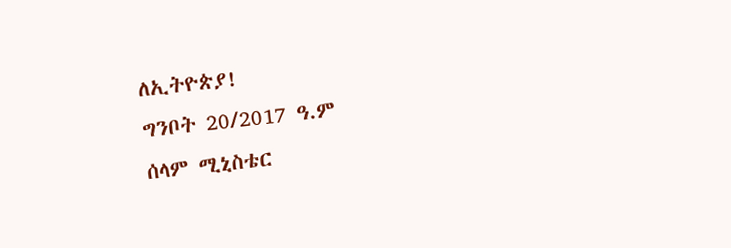ለኢትዮጵያ!
ግንቦት 20/2017 ዓ.ም
ሰላም ሚኒስቴር